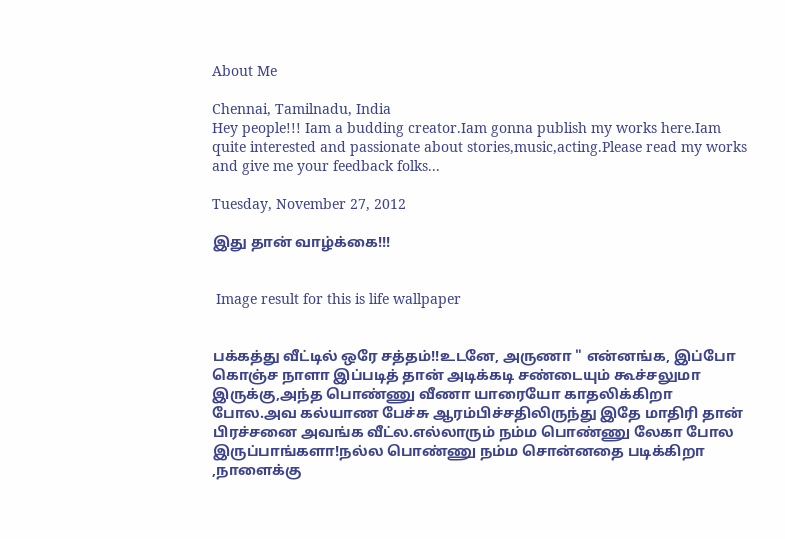About Me

Chennai, Tamilnadu, India
Hey people!!! Iam a budding creator.Iam gonna publish my works here.Iam quite interested and passionate about stories,music,acting.Please read my works and give me your feedback folks...

Tuesday, November 27, 2012

இது தான் வாழ்க்கை!!!


 Image result for this is life wallpaper


பக்கத்து வீட்டில் ஒரே சத்தம்!!உடனே, அருணா " என்னங்க, இப்போ கொஞ்ச நாளா இப்படித் தான் அடிக்கடி சண்டையும் கூச்சலுமா இருக்கு,அந்த பொண்ணு வீணா யாரையோ காதலிக்கிறா  போல.அவ கல்யாண பேச்சு ஆரம்பிச்சதிலிருந்து இதே மாதிரி தான் பிரச்சனை அவங்க வீட்ல.எல்லாரும் நம்ம பொண்ணு லேகா போல இருப்பாங்களா!நல்ல பொண்ணு நம்ம சொன்னதை படிக்கிறா ,நாளைக்கு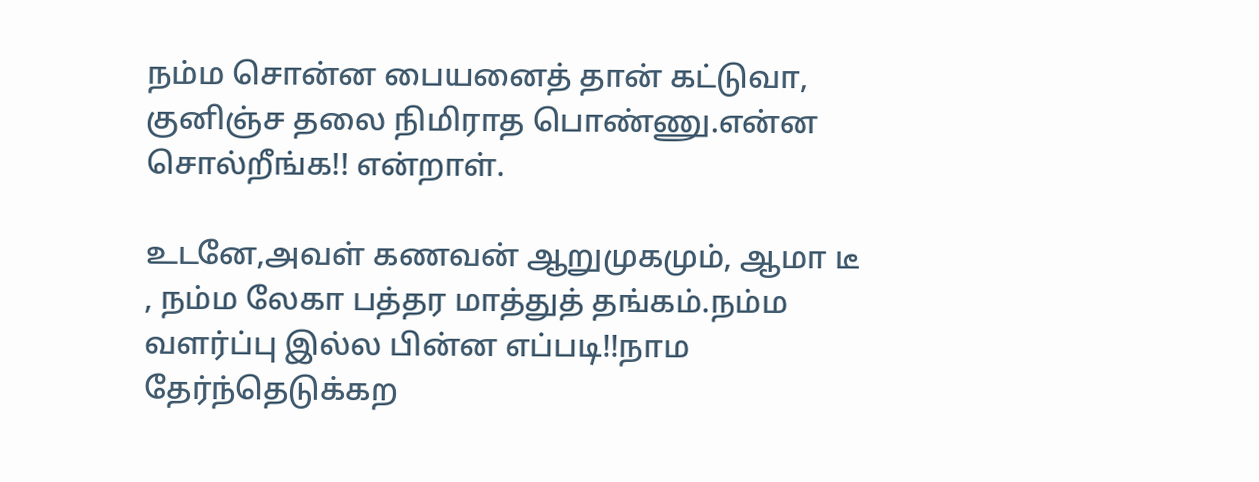நம்ம சொன்ன பையனைத் தான் கட்டுவா, குனிஞ்ச தலை நிமிராத பொண்ணு.என்ன சொல்றீங்க!! என்றாள்.

உடனே,அவள் கணவன் ஆறுமுகமும், ஆமா டீ , நம்ம லேகா பத்தர மாத்துத் தங்கம்.நம்ம வளர்ப்பு இல்ல பின்ன எப்படி!!நாம தேர்ந்தெடுக்கற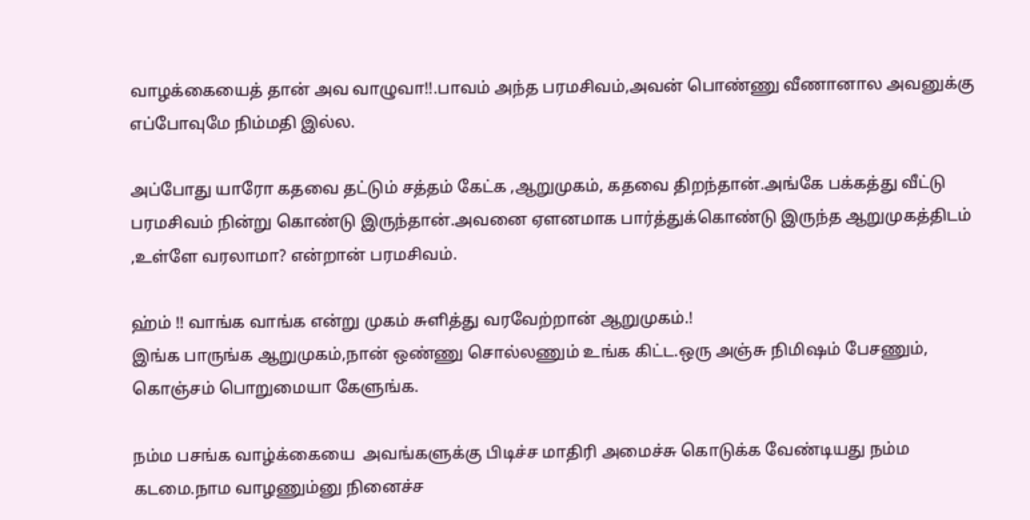வாழக்கையைத் தான் அவ வாழுவா!!.பாவம் அந்த பரமசிவம்,அவன் பொண்ணு வீணானால அவனுக்கு எப்போவுமே நிம்மதி இல்ல.

அப்போது யாரோ கதவை தட்டும் சத்தம் கேட்க ,ஆறுமுகம், கதவை திறந்தான்.அங்கே பக்கத்து வீட்டு பரமசிவம் நின்று கொண்டு இருந்தான்.அவனை ஏளனமாக பார்த்துக்கொண்டு இருந்த ஆறுமுகத்திடம் ,உள்ளே வரலாமா? என்றான் பரமசிவம்.

ஹ்ம் !! வாங்க வாங்க என்று முகம் சுளித்து வரவேற்றான் ஆறுமுகம்.!
இங்க பாருங்க ஆறுமுகம்,நான் ஒண்ணு சொல்லணும் உங்க கிட்ட.ஒரு அஞ்சு நிமிஷம் பேசணும், கொஞ்சம் பொறுமையா கேளுங்க.

நம்ம பசங்க வாழ்க்கையை  அவங்களுக்கு பிடிச்ச மாதிரி அமைச்சு கொடுக்க வேண்டியது நம்ம கடமை.நாம வாழணும்னு நினைச்ச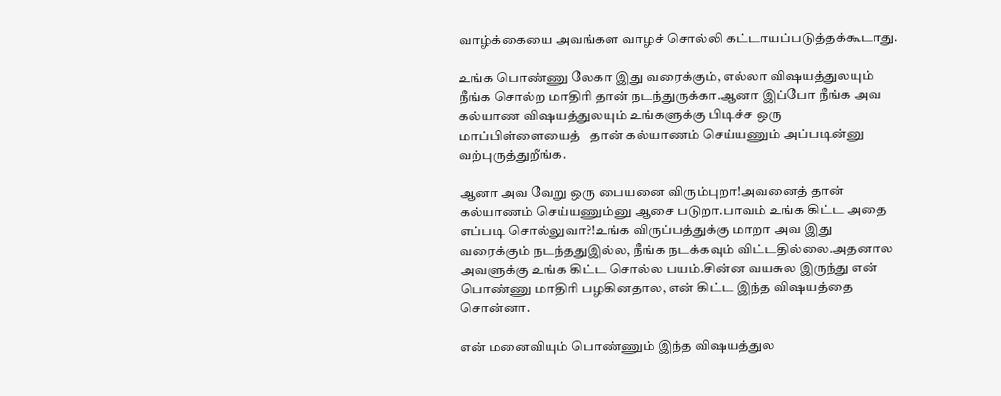வாழ்க்கையை அவங்கள வாழச் சொல்லி கட்டாயப்படுத்தக்கூடாது.

உங்க பொண்ணு லேகா இது வரைக்கும், எல்லா விஷயத்துலயும் நீங்க சொல்ற மாதிரி தான் நடந்துருக்கா.ஆனா இப்போ நீங்க அவ கல்யாண விஷயத்துலயும் உங்களுக்கு பிடிச்ச ஒரு மாப்பிள்ளையைத்   தான் கல்யாணம் செய்யணும் அப்படின்னு வற்புருத்துறீங்க.

ஆனா அவ வேறு ஒரு பையனை விரும்புறா!அவனைத் தான் கல்யாணம் செய்யணும்னு ஆசை படுறா.பாவம் உங்க கிட்ட அதை எப்படி சொல்லுவா?!உங்க விருப்பத்துக்கு மாறா அவ இது வரைக்கும் நடந்ததுஇல்ல, நீங்க நடக்கவும் விட்டதில்லை.அதனால அவளுக்கு உங்க கிட்ட சொல்ல பயம்.சின்ன வயசுல இருந்து என் பொண்ணு மாதிரி பழகினதால, என் கிட்ட இந்த விஷயத்தை சொன்னா.

என் மனைவியும் பொண்ணும் இந்த விஷயத்துல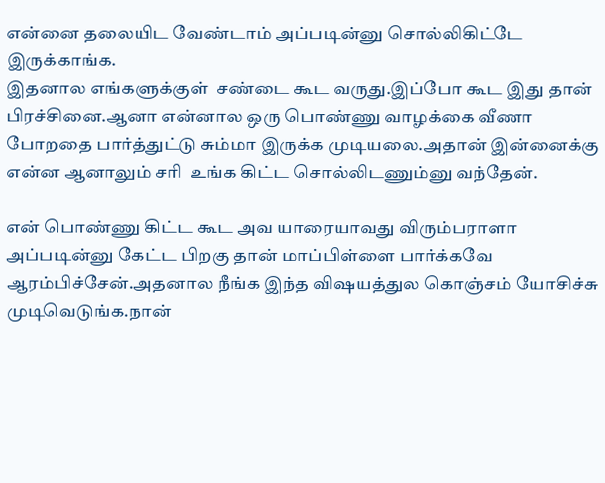என்னை தலையிட வேண்டாம் அப்படின்னு சொல்லிகிட்டே இருக்காங்க.
இதனால எங்களுக்குள்  சண்டை கூட வருது.இப்போ கூட இது தான் பிரச்சினை.ஆனா என்னால ஒரு பொண்ணு வாழக்கை வீணா போறதை பார்த்துட்டு சும்மா இருக்க முடியலை.அதான் இன்னைக்கு  என்ன ஆனாலும் சரி  உங்க கிட்ட சொல்லிடணும்னு வந்தேன்.

என் பொண்ணு கிட்ட கூட அவ யாரையாவது விரும்பராளா அப்படின்னு கேட்ட பிறகு தான் மாப்பிள்ளை பார்க்கவே ஆரம்பிச்சேன்.அதனால நீங்க இந்த விஷயத்துல கொஞ்சம் யோசிச்சு முடிவெடுங்க.நான்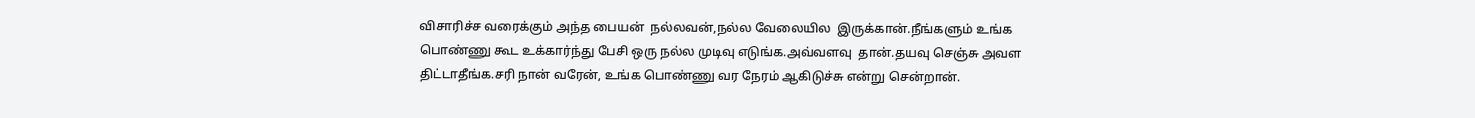விசாரிச்ச வரைக்கும் அந்த பையன்  நல்லவன்,நல்ல வேலையில  இருக்கான்.நீங்களும் உங்க பொண்ணு கூட உக்கார்ந்து பேசி ஒரு நல்ல முடிவு எடுங்க.அவ்வளவு  தான்.தயவு செஞ்சு அவள  திட்டாதீங்க.சரி நான் வரேன், உங்க பொண்ணு வர நேரம் ஆகிடுச்சு என்று சென்றான்.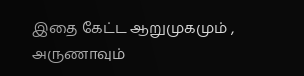இதை கேட்ட ஆறுமுகமும் , அருணாவும்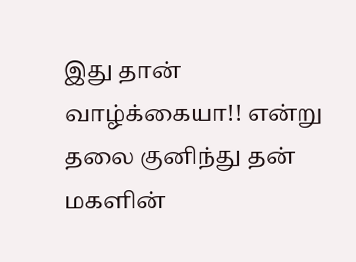இது தான் வாழ்க்கையா!! என்று தலை குனிந்து தன் மகளின்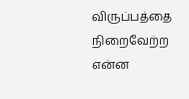விருப்பத்தை நிறைவேற்ற என்ன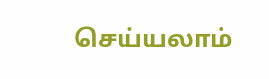செய்யலாம்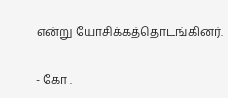என்று யோசிக்கத்தொடங்கினர்.

- கோ .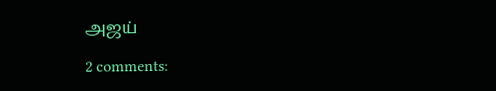அஜய்

2 comments: